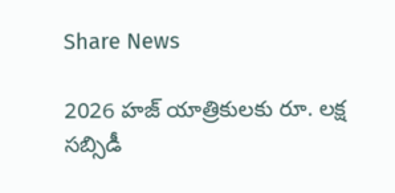Share News

2026 హజ్ యాత్రికులకు రూ. లక్ష సబ్సిడీ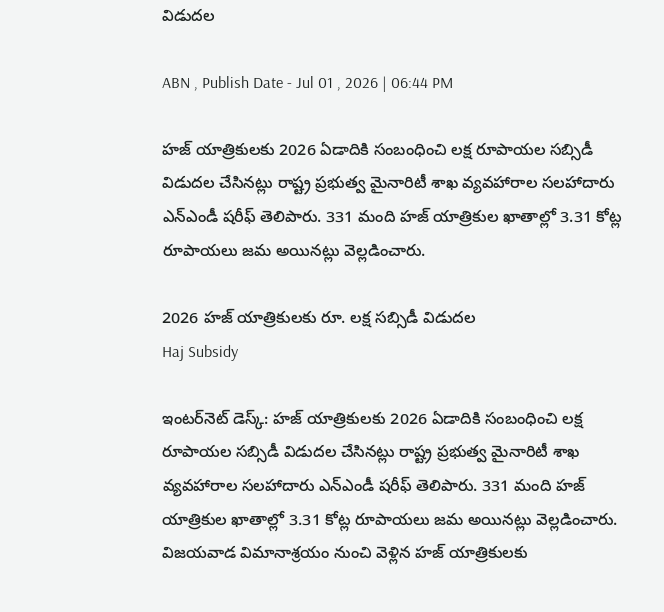విడుదల

ABN , Publish Date - Jul 01 , 2026 | 06:44 PM

హజ్ యాత్రికులకు 2026 ఏడాదికి సంబంధించి లక్ష రూపాయల సబ్సిడీ విడుదల చేసినట్లు రాష్ట్ర ప్రభుత్వ మైనారిటీ శాఖ వ్యవహారాల సలహాదారు ఎన్ఎండీ షరీఫ్ తెలిపారు. 331 మంది హజ్ యాత్రికుల ఖాతాల్లో 3.31 కోట్ల రూపాయలు జమ అయినట్లు వెల్లడించారు.

2026 హజ్ యాత్రికులకు రూ. లక్ష సబ్సిడీ విడుదల
Haj Subsidy

ఇంటర్‌నెట్ డెస్క్: హజ్ యాత్రికులకు 2026 ఏడాదికి సంబంధించి లక్ష రూపాయల సబ్సిడీ విడుదల చేసినట్లు రాష్ట్ర ప్రభుత్వ మైనారిటీ శాఖ వ్యవహారాల సలహాదారు ఎన్ఎండీ షరీఫ్ తెలిపారు. 331 మంది హజ్ యాత్రికుల ఖాతాల్లో 3.31 కోట్ల రూపాయలు జమ అయినట్లు వెల్లడించారు. విజయవాడ విమానాశ్రయం నుంచి వెళ్లిన హజ్ యాత్రికులకు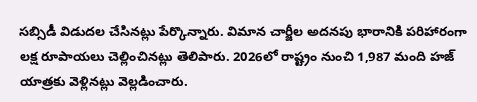సబ్సిడీ విడుదల చేసినట్లు పేర్కొన్నారు. విమాన చార్జీల అదనపు భారానికి పరిహారంగా లక్ష రూపాయలు చెల్లించినట్లు తెలిపారు. 2026లో రాష్ట్రం నుంచి 1,987 మంది హజ్ యాత్రకు వెళ్లినట్లు వెల్లడించారు.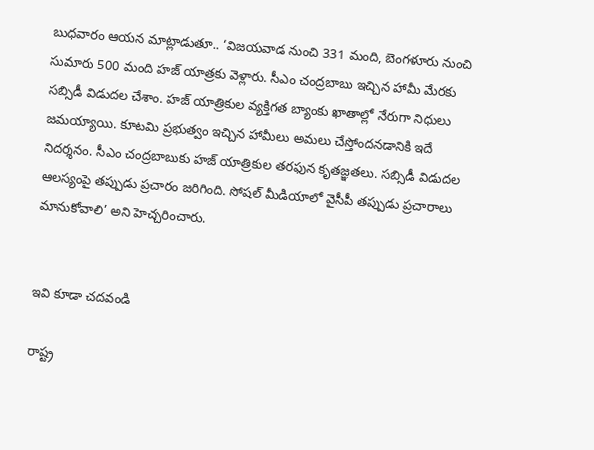బుధవారం ఆయన మాట్లాడుతూ.. ‘విజయవాడ నుంచి 331 మంది, బెంగళూరు నుంచి సుమారు 500 మంది హజ్ యాత్రకు వెళ్లారు. సీఎం చంద్రబాబు ఇచ్చిన హామీ మేరకు సబ్సిడీ విడుదల చేశాం. హజ్ యాత్రికుల వ్యక్తిగత బ్యాంకు ఖాతాల్లో నేరుగా నిధులు జమయ్యాయి. కూటమి ప్రభుత్వం ఇచ్చిన హామీలు అమలు చేస్తోందనడానికి ఇదే నిదర్శనం. సీఎం చంద్రబాబుకు హజ్ యాత్రికుల తరఫున కృతజ్ఞతలు. సబ్సిడీ విడుదల ఆలస్యంపై తప్పుడు ప్రచారం జరిగింది. సోషల్ మీడియాలో వైసీపీ తప్పుడు ప్రచారాలు మానుకోవాలి’ అని హెచ్చరించారు.


ఇవి కూడా చదవండి

రాష్ట్ర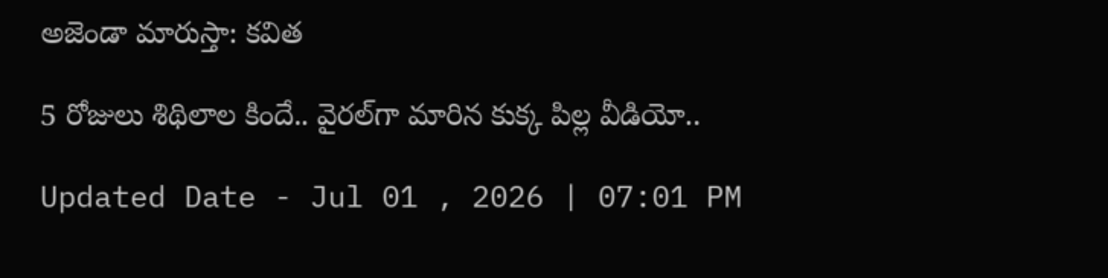అజెండా మారుస్తా: కవిత

5 రోజులు శిథిలాల కిందే.. వైరల్‌గా మారిన కుక్క పిల్ల వీడియో..

Updated Date - Jul 01 , 2026 | 07:01 PM